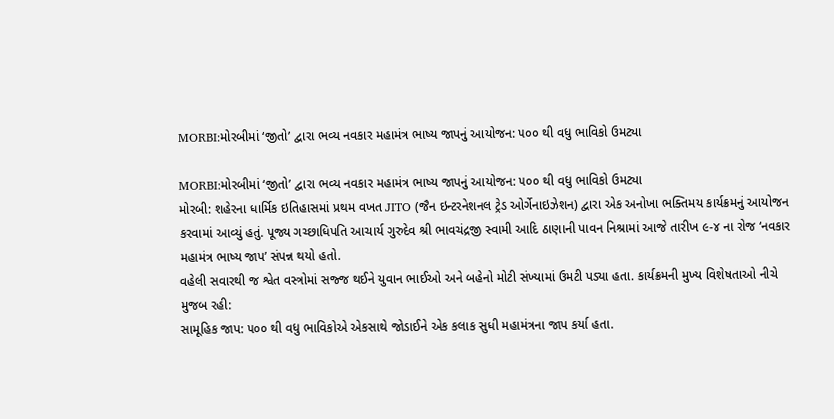MORBI:મોરબીમાં ‘જીતો’ દ્વારા ભવ્ય નવકાર મહામંત્ર ભાષ્ય જાપનું આયોજન: ૫૦૦ થી વધુ ભાવિકો ઉમટ્યા

MORBI:મોરબીમાં ‘જીતો’ દ્વારા ભવ્ય નવકાર મહામંત્ર ભાષ્ય જાપનું આયોજન: ૫૦૦ થી વધુ ભાવિકો ઉમટ્યા
મોરબી: શહેરના ધાર્મિક ઇતિહાસમાં પ્રથમ વખત JITO (જૈન ઇન્ટરનેશનલ ટ્રેડ ઓર્ગેનાઇઝેશન) દ્વારા એક અનોખા ભક્તિમય કાર્યક્રમનું આયોજન કરવામાં આવ્યું હતું. પૂજ્ય ગચ્છાધિપતિ આચાર્ય ગુરુદેવ શ્રી ભાવચંદ્રજી સ્વામી આદિ ઠાણાની પાવન નિશ્રામાં આજે તારીખ ૯-૪ ના રોજ ‘નવકાર મહામંત્ર ભાષ્ય જાપ’ સંપન્ન થયો હતો.
વહેલી સવારથી જ શ્વેત વસ્ત્રોમાં સજ્જ થઈને યુવાન ભાઈઓ અને બહેનો મોટી સંખ્યામાં ઉમટી પડ્યા હતા. કાર્યક્રમની મુખ્ય વિશેષતાઓ નીચે મુજબ રહી:
સામૂહિક જાપ: ૫૦૦ થી વધુ ભાવિકોએ એકસાથે જોડાઈને એક કલાક સુધી મહામંત્રના જાપ કર્યા હતા.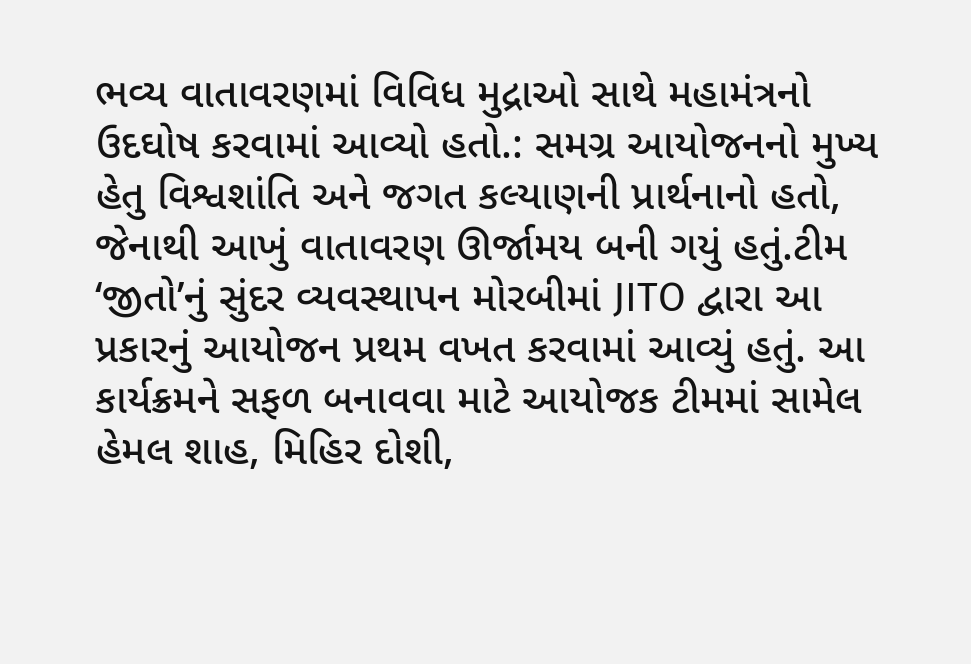ભવ્ય વાતાવરણમાં વિવિધ મુદ્રાઓ સાથે મહામંત્રનો ઉદઘોષ કરવામાં આવ્યો હતો.: સમગ્ર આયોજનનો મુખ્ય હેતુ વિશ્વશાંતિ અને જગત કલ્યાણની પ્રાર્થનાનો હતો, જેનાથી આખું વાતાવરણ ઊર્જામય બની ગયું હતું.ટીમ ‘જીતો’નું સુંદર વ્યવસ્થાપન મોરબીમાં JITO દ્વારા આ પ્રકારનું આયોજન પ્રથમ વખત કરવામાં આવ્યું હતું. આ કાર્યક્રમને સફળ બનાવવા માટે આયોજક ટીમમાં સામેલ હેમલ શાહ, મિહિર દોશી,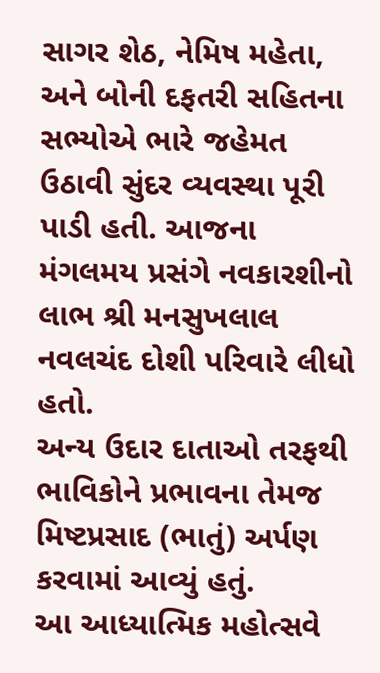સાગર શેઠ, નેમિષ મહેતા, અને બોની દફતરી સહિતના સભ્યોએ ભારે જહેમત ઉઠાવી સુંદર વ્યવસ્થા પૂરી પાડી હતી. આજના મંગલમય પ્રસંગે નવકારશીનો લાભ શ્રી મનસુખલાલ નવલચંદ દોશી પરિવારે લીધો હતો.
અન્ય ઉદાર દાતાઓ તરફથી ભાવિકોને પ્રભાવના તેમજ મિષ્ટપ્રસાદ (ભાતું) અર્પણ કરવામાં આવ્યું હતું.
આ આધ્યાત્મિક મહોત્સવે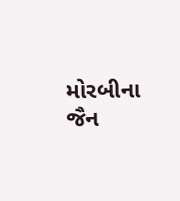મોરબીના જૈન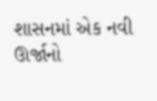શાસનમાં એક નવી ઊર્જાનો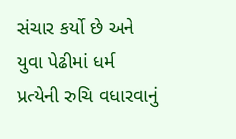સંચાર કર્યો છે અને યુવા પેઢીમાં ધર્મ પ્રત્યેની રુચિ વધારવાનું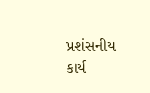પ્રશંસનીય કાર્ય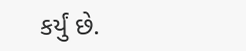કર્યું છે.